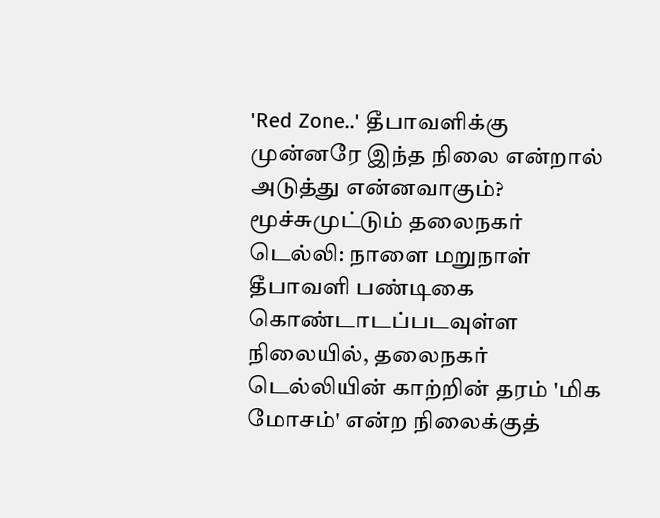'Red Zone..' தீபாவளிக்கு முன்னரே இந்த நிலை என்றால் அடுத்து என்னவாகும்? மூச்சுமுட்டும் தலைநகர்
டெல்லி: நாளை மறுநாள் தீபாவளி பண்டிகை கொண்டாடப்படவுள்ள நிலையில், தலைநகர் டெல்லியின் காற்றின் தரம் 'மிக மோசம்' என்ற நிலைக்குத்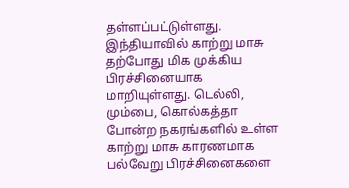தள்ளப்பட்டுள்ளது.
இந்தியாவில் காற்று மாசு தற்போது மிக முக்கிய பிரச்சினையாக மாறியுள்ளது. டெல்லி, மும்பை, கொல்கத்தா போன்ற நகரங்களில் உள்ள காற்று மாசு காரணமாக பல்வேறு பிரச்சினைகளை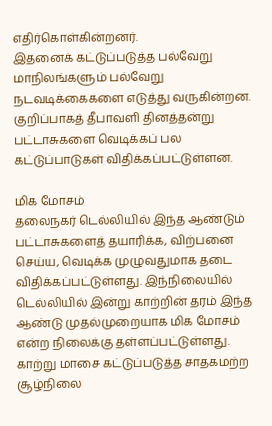எதிர்கொள்கின்றனர்.
இதனைக் கட்டுப்படுத்த பல்வேறு மாநிலங்களும் பல்வேறு நடவடிக்கைகளை எடுத்து வருகின்றன. குறிப்பாகத் தீபாவளி தினத்தன்று பட்டாசுகளை வெடிக்கப் பல கட்டுப்பாடுகள் விதிக்கப்பட்டுள்ளன.

மிக மோசம்
தலைநகர் டெல்லியில் இந்த ஆண்டும் பட்டாசுகளைத் தயாரிக்க, விற்பனை செய்ய, வெடிக்க முழுவதுமாக தடை விதிக்கப்பட்டுள்ளது. இந்நிலையில் டெல்லியில் இன்று காற்றின் தரம் இந்த ஆண்டு முதல்முறையாக மிக மோசம் என்ற நிலைக்கு தள்ளப்பட்டுள்ளது. காற்று மாசை கட்டுப்படுத்த சாதகமற்ற சூழ்நிலை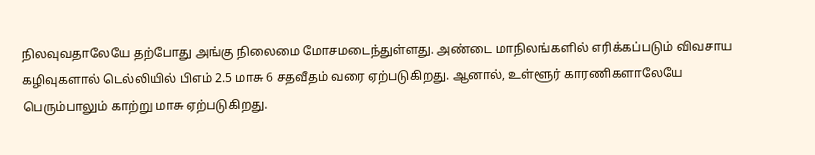நிலவுவதாலேயே தற்போது அங்கு நிலைமை மோசமடைந்துள்ளது. அண்டை மாநிலங்களில் எரிக்கப்படும் விவசாய கழிவுகளால் டெல்லியில் பிஎம் 2.5 மாசு 6 சதவீதம் வரை ஏற்படுகிறது. ஆனால், உள்ளூர் காரணிகளாலேயே பெரும்பாலும் காற்று மாசு ஏற்படுகிறது.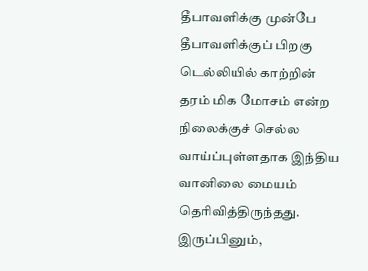தீபாவளிக்கு முன்பே
தீபாவளிக்குப் பிறகு டெல்லியில் காற்றின் தரம் மிக மோசம் என்ற நிலைக்குச் செல்ல வாய்ப்புள்ளதாக இந்திய வானிலை மையம் தெரிவித்திருந்தது. இருப்பினும்,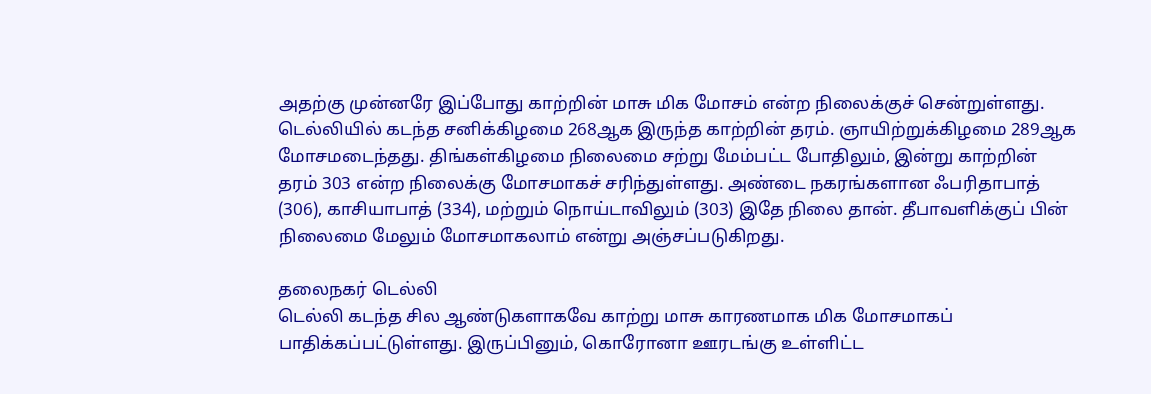அதற்கு முன்னரே இப்போது காற்றின் மாசு மிக மோசம் என்ற நிலைக்குச் சென்றுள்ளது. டெல்லியில் கடந்த சனிக்கிழமை 268ஆக இருந்த காற்றின் தரம். ஞாயிற்றுக்கிழமை 289ஆக மோசமடைந்தது. திங்கள்கிழமை நிலைமை சற்று மேம்பட்ட போதிலும், இன்று காற்றின் தரம் 303 என்ற நிலைக்கு மோசமாகச் சரிந்துள்ளது. அண்டை நகரங்களான ஃபரிதாபாத் (306), காசியாபாத் (334), மற்றும் நொய்டாவிலும் (303) இதே நிலை தான். தீபாவளிக்குப் பின் நிலைமை மேலும் மோசமாகலாம் என்று அஞ்சப்படுகிறது.

தலைநகர் டெல்லி
டெல்லி கடந்த சில ஆண்டுகளாகவே காற்று மாசு காரணமாக மிக மோசமாகப் பாதிக்கப்பட்டுள்ளது. இருப்பினும், கொரோனா ஊரடங்கு உள்ளிட்ட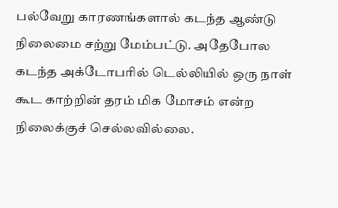பல்வேறு காரணங்களால் கடந்த ஆண்டு நிலைமை சற்று மேம்பட்டு. அதேபோல கடந்த அக்டோபரில் டெல்லியில் ஒரு நாள் கூட காற்றின் தரம் மிக மோசம் என்ற நிலைக்குச் செல்லவில்லை.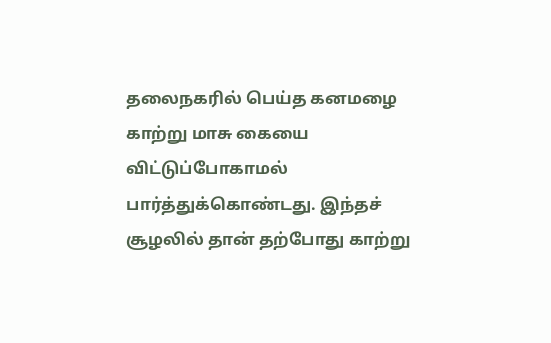தலைநகரில் பெய்த கனமழை காற்று மாசு கையை விட்டுப்போகாமல் பார்த்துக்கொண்டது. இந்தச் சூழலில் தான் தற்போது காற்று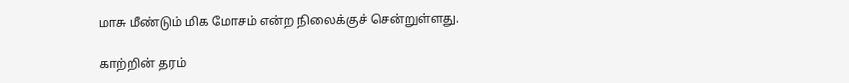மாசு மீண்டும் மிக மோசம் என்ற நிலைக்குச் சென்றுள்ளது.

காற்றின் தரம்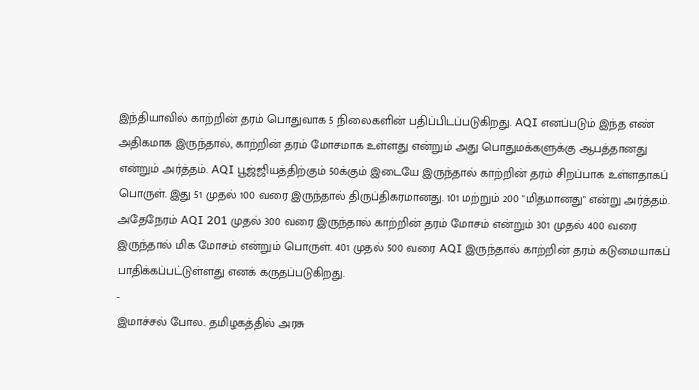இந்தியாவில் காற்றின் தரம் பொதுவாக 5 நிலைகளின் பதிப்பிடப்படுகிறது. AQI எனப்படும் இந்த எண் அதிகமாக இருந்தால், காற்றின் தரம் மோசமாக உள்ளது என்றும் அது பொதுமக்களுக்கு ஆபத்தானது என்றும் அர்த்தம். AQI பூஜ்ஜியத்திற்கும் 50க்கும் இடையே இருந்தால் காற்றின் தரம் சிறப்பாக உள்ளதாகப் பொருள். இது 51 முதல் 100 வரை இருந்தால் திருப்திகரமானது. 101 மற்றும் 200 "மிதமானது" என்று அர்த்தம். அதேநேரம் AQI 201 முதல் 300 வரை இருந்தால் காற்றின் தரம் மோசம் என்றும் 301 முதல் 400 வரை இருந்தால் மிக மோசம் என்றும் பொருள். 401 முதல் 500 வரை AQI இருந்தால் காற்றின் தரம் கடுமையாகப் பாதிக்கப்பட்டுள்ளது எனக் கருதப்படுகிறது.
-
இமாச்சல் போல.. தமிழகத்தில் அரசு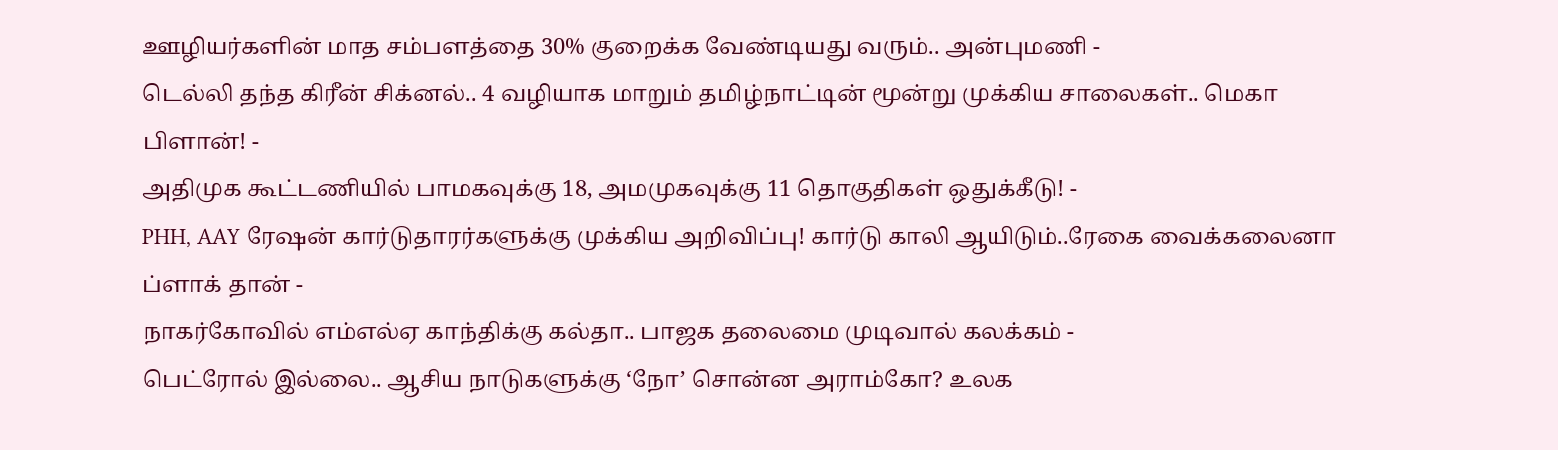ஊழியர்களின் மாத சம்பளத்தை 30% குறைக்க வேண்டியது வரும்.. அன்புமணி -
டெல்லி தந்த கிரீன் சிக்னல்.. 4 வழியாக மாறும் தமிழ்நாட்டின் மூன்று முக்கிய சாலைகள்.. மெகா பிளான்! -
அதிமுக கூட்டணியில் பாமகவுக்கு 18, அமமுகவுக்கு 11 தொகுதிகள் ஒதுக்கீடு! -
PHH, AAY ரேஷன் கார்டுதாரர்களுக்கு முக்கிய அறிவிப்பு! கார்டு காலி ஆயிடும்..ரேகை வைக்கலைனா ப்ளாக் தான் -
நாகர்கோவில் எம்எல்ஏ காந்திக்கு கல்தா.. பாஜக தலைமை முடிவால் கலக்கம் -
பெட்ரோல் இல்லை.. ஆசிய நாடுகளுக்கு ‘நோ’ சொன்ன அராம்கோ? உலக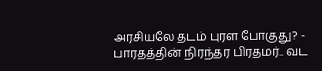அரசியலே தடம் புரள போகுது? -
பாரதத்தின் நிரந்தர பிரதமர்.. வட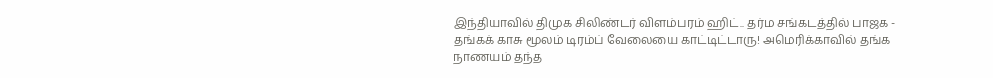இந்தியாவில் திமுக சிலிண்டர் விளம்பரம் ஹிட்.. தர்ம சங்கடத்தில் பாஜக -
தங்கக் காசு மூலம் டிரம்ப் வேலையை காட்டிட்டாரு! அமெரிக்காவில் தங்க நாணயம் தந்த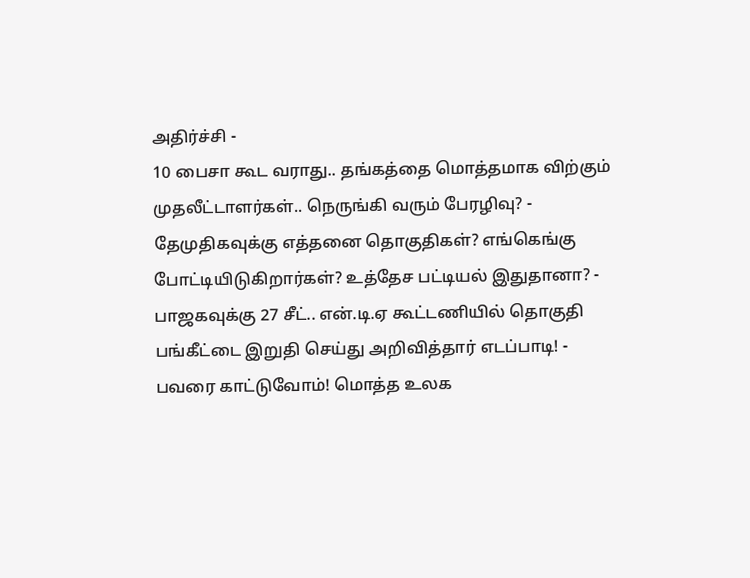அதிர்ச்சி -
10 பைசா கூட வராது.. தங்கத்தை மொத்தமாக விற்கும் முதலீட்டாளர்கள்.. நெருங்கி வரும் பேரழிவு? -
தேமுதிகவுக்கு எத்தனை தொகுதிகள்? எங்கெங்கு போட்டியிடுகிறார்கள்? உத்தேச பட்டியல் இதுதானா? -
பாஜகவுக்கு 27 சீட்.. என்.டி.ஏ கூட்டணியில் தொகுதி பங்கீட்டை இறுதி செய்து அறிவித்தார் எடப்பாடி! -
பவரை காட்டுவோம்! மொத்த உலக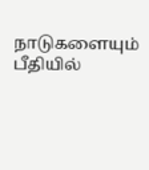நாடுகளையும் பீதியில்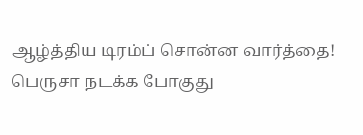ஆழ்த்திய டிரம்ப் சொன்ன வார்த்தை! பெருசா நடக்க போகுது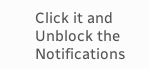Click it and Unblock the Notifications